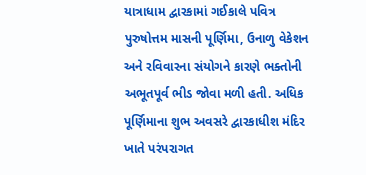યાત્રાધામ દ્વારકામાં ગઈકાલે પવિત્ર પુરુષોત્તમ માસની પૂર્ણિમા, ઉનાળુ વેકેશન અને રવિવારના સંયોગને કારણે ભક્તોની અભૂતપૂર્વ ભીડ જોવા મળી હતી. અધિક પૂર્ણિમાના શુભ અવસરે દ્વારકાધીશ મંદિર ખાતે પરંપરાગત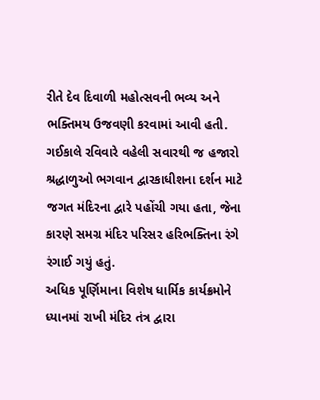રીતે દેવ દિવાળી મહોત્સવની ભવ્ય અને ભક્તિમય ઉજવણી કરવામાં આવી હતી.
ગઈકાલે રવિવારે વહેલી સવારથી જ હજારો શ્રદ્ધાળુઓ ભગવાન દ્વારકાધીશના દર્શન માટે જગત મંદિરના દ્વારે પહોંચી ગયા હતા, જેના કારણે સમગ્ર મંદિર પરિસર હરિભક્તિના રંગે રંગાઈ ગયું હતું.
અધિક પૂર્ણિમાના વિશેષ ધાર્મિક કાર્યક્રમોને ધ્યાનમાં રાખી મંદિર તંત્ર દ્વારા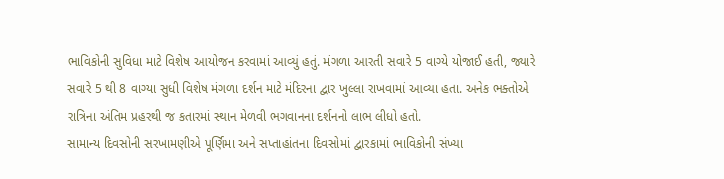ભાવિકોની સુવિધા માટે વિશેષ આયોજન કરવામાં આવ્યું હતું. મંગળા આરતી સવારે 5 વાગ્યે યોજાઈ હતી, જ્યારે સવારે 5 થી 8 વાગ્યા સુધી વિશેષ મંગળા દર્શન માટે મંદિરના દ્વાર ખુલ્લા રાખવામાં આવ્યા હતા. અનેક ભક્તોએ રાત્રિના અંતિમ પ્રહરથી જ કતારમાં સ્થાન મેળવી ભગવાનના દર્શનનો લાભ લીધો હતો.
સામાન્ય દિવસોની સરખામણીએ પૂર્ણિમા અને સપ્તાહાંતના દિવસોમાં દ્વારકામાં ભાવિકોની સંખ્યા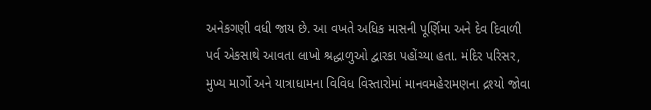અનેકગણી વધી જાય છે. આ વખતે અધિક માસની પૂર્ણિમા અને દેવ દિવાળી પર્વ એકસાથે આવતા લાખો શ્રદ્ધાળુઓ દ્વારકા પહોંચ્યા હતા. મંદિર પરિસર, મુખ્ય માર્ગો અને યાત્રાધામના વિવિધ વિસ્તારોમાં માનવમહેરામણના દ્રશ્યો જોવા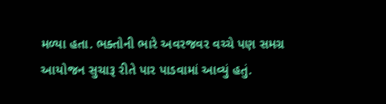મળ્યા હતા. ભક્તોની ભારે અવરજવર વચ્ચે પણ સમગ્ર આયોજન સુચારૂ રીતે પાર પાડવામાં આવ્યું હતું.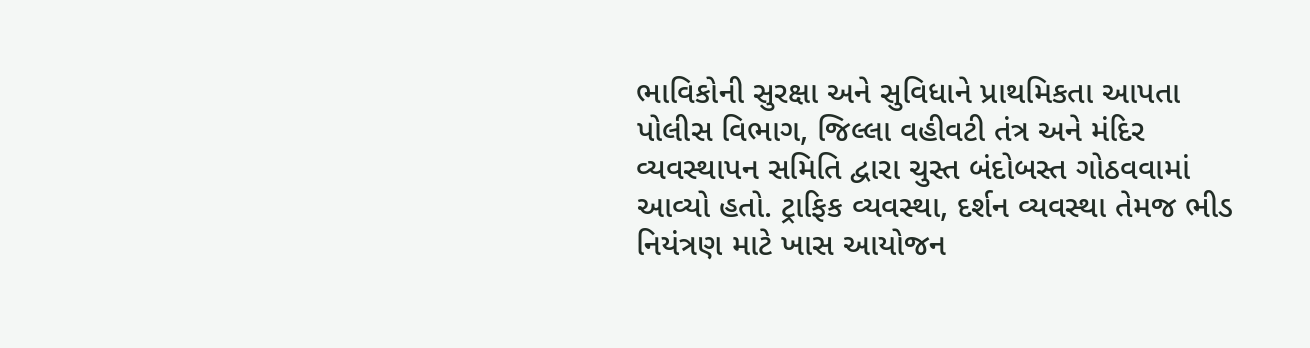ભાવિકોની સુરક્ષા અને સુવિધાને પ્રાથમિકતા આપતા પોલીસ વિભાગ, જિલ્લા વહીવટી તંત્ર અને મંદિર વ્યવસ્થાપન સમિતિ દ્વારા ચુસ્ત બંદોબસ્ત ગોઠવવામાં આવ્યો હતો. ટ્રાફિક વ્યવસ્થા, દર્શન વ્યવસ્થા તેમજ ભીડ નિયંત્રણ માટે ખાસ આયોજન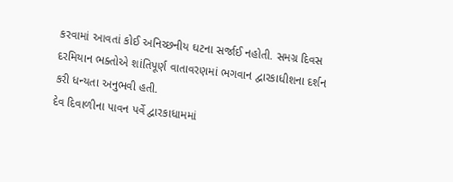કરવામાં આવતાં કોઈ અનિચ્છનીય ઘટના સર્જાઈ નહોતી. સમગ્ર દિવસ દરમિયાન ભક્તોએ શાંતિપૂર્ણ વાતાવરણમાં ભગવાન દ્વારકાધીશના દર્શન કરી ધન્યતા અનુભવી હતી.
દેવ દિવાળીના પાવન પર્વે દ્વારકાધામમાં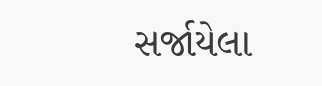સર્જાયેલા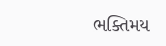ભક્તિમય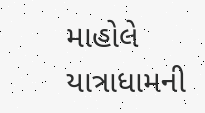માહોલે યાત્રાધામની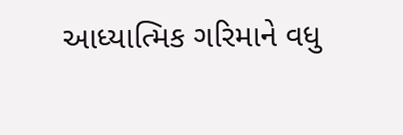આધ્યાત્મિક ગરિમાને વધુ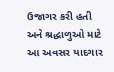ઉજાગર કરી હતી અને શ્રદ્ધાળુઓ માટે આ અવસર યાદગાર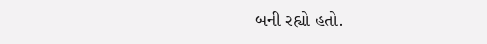બની રહ્યો હતો.